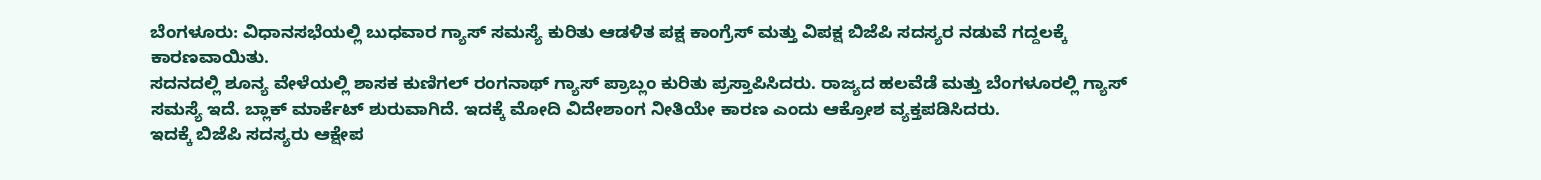ಬೆಂಗಳೂರು: ವಿಧಾನಸಭೆಯಲ್ಲಿ ಬುಧವಾರ ಗ್ಯಾಸ್ ಸಮಸ್ಯೆ ಕುರಿತು ಆಡಳಿತ ಪಕ್ಷ ಕಾಂಗ್ರೆಸ್ ಮತ್ತು ವಿಪಕ್ಷ ಬಿಜೆಪಿ ಸದಸ್ಯರ ನಡುವೆ ಗದ್ದಲಕ್ಕೆ ಕಾರಣವಾಯಿತು.
ಸದನದಲ್ಲಿ ಶೂನ್ಯ ವೇಳೆಯಲ್ಲಿ ಶಾಸಕ ಕುಣಿಗಲ್ ರಂಗನಾಥ್ ಗ್ಯಾಸ್ ಪ್ರಾಬ್ಲಂ ಕುರಿತು ಪ್ರಸ್ತಾಪಿಸಿದರು. ರಾಜ್ಯದ ಹಲವೆಡೆ ಮತ್ತು ಬೆಂಗಳೂರಲ್ಲಿ ಗ್ಯಾಸ್ ಸಮಸ್ಯೆ ಇದೆ. ಬ್ಲಾಕ್ ಮಾರ್ಕೆಟ್ ಶುರುವಾಗಿದೆ. ಇದಕ್ಕೆ ಮೋದಿ ವಿದೇಶಾಂಗ ನೀತಿಯೇ ಕಾರಣ ಎಂದು ಆಕ್ರೋಶ ವ್ಯಕ್ತಪಡಿಸಿದರು.
ಇದಕ್ಕೆ ಬಿಜೆಪಿ ಸದಸ್ಯರು ಆಕ್ಷೇಪ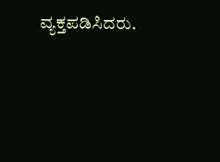ವ್ಯಕ್ತಪಡಿಸಿದರು.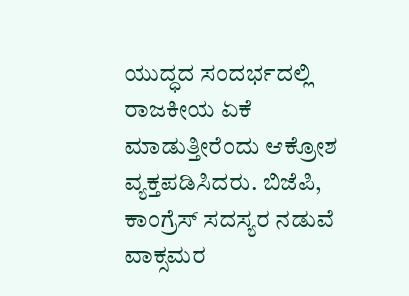ಯುದ್ಧದ ಸಂದರ್ಭದಲ್ಲಿ ರಾಜಕೀಯ ಏಕೆ ಮಾಡುತ್ತೀರೆಂದು ಆಕ್ರೋಶ ವ್ಯಕ್ತಪಡಿಸಿದರು. ಬಿಜೆಪಿ, ಕಾಂಗ್ರೆಸ್ ಸದಸ್ಯರ ನಡುವೆ ವಾಕ್ಸಮರ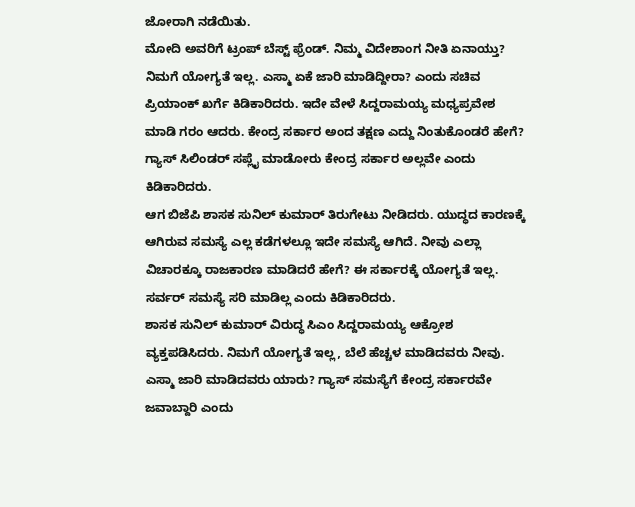ಜೋರಾಗಿ ನಡೆಯಿತು.
ಮೋದಿ ಅವರಿಗೆ ಟ್ರಂಪ್ ಬೆಸ್ಟ್ ಫ್ರೆಂಡ್. ನಿಮ್ಮ ವಿದೇಶಾಂಗ ನೀತಿ ಏನಾಯ್ತು? ನಿಮಗೆ ಯೋಗ್ಯತೆ ಇಲ್ಲ. ಎಸ್ಮಾ ಏಕೆ ಜಾರಿ ಮಾಡಿದ್ದೀರಾ? ಎಂದು ಸಚಿವ ಪ್ರಿಯಾಂಕ್ ಖರ್ಗೆ ಕಿಡಿಕಾರಿದರು. ಇದೇ ವೇಳೆ ಸಿದ್ದರಾಮಯ್ಯ ಮಧ್ಯಪ್ರವೇಶ ಮಾಡಿ ಗರಂ ಆದರು. ಕೇಂದ್ರ ಸರ್ಕಾರ ಅಂದ ತಕ್ಷಣ ಎದ್ದು ನಿಂತುಕೊಂಡರೆ ಹೇಗೆ? ಗ್ಯಾಸ್ ಸಿಲಿಂಡರ್ ಸಪ್ಲೈ ಮಾಡೋರು ಕೇಂದ್ರ ಸರ್ಕಾರ ಅಲ್ಲವೇ ಎಂದು ಕಿಡಿಕಾರಿದರು.
ಆಗ ಬಿಜೆಪಿ ಶಾಸಕ ಸುನಿಲ್ ಕುಮಾರ್ ತಿರುಗೇಟು ನೀಡಿದರು. ಯುದ್ಧದ ಕಾರಣಕ್ಕೆ ಆಗಿರುವ ಸಮಸ್ಯೆ ಎಲ್ಲ ಕಡೆಗಳಲ್ಲೂ ಇದೇ ಸಮಸ್ಯೆ ಆಗಿದೆ. ನೀವು ಎಲ್ಲಾ ವಿಚಾರಕ್ಕೂ ರಾಜಕಾರಣ ಮಾಡಿದರೆ ಹೇಗೆ? ಈ ಸರ್ಕಾರಕ್ಕೆ ಯೋಗ್ಯತೆ ಇಲ್ಲ. ಸರ್ವರ್ ಸಮಸ್ಯೆ ಸರಿ ಮಾಡಿಲ್ಲ ಎಂದು ಕಿಡಿಕಾರಿದರು.
ಶಾಸಕ ಸುನಿಲ್ ಕುಮಾರ್ ವಿರುದ್ಧ ಸಿಎಂ ಸಿದ್ದರಾಮಯ್ಯ ಆಕ್ರೋಶ ವ್ಯಕ್ತಪಡಿಸಿದರು. ನಿಮಗೆ ಯೋಗ್ಯತೆ ಇಲ್ಲ, ಬೆಲೆ ಹೆಚ್ಚಳ ಮಾಡಿದವರು ನೀವು. ಎಸ್ಮಾ ಜಾರಿ ಮಾಡಿದವರು ಯಾರು? ಗ್ಯಾಸ್ ಸಮಸ್ಯೆಗೆ ಕೇಂದ್ರ ಸರ್ಕಾರವೇ ಜವಾಬ್ದಾರಿ ಎಂದು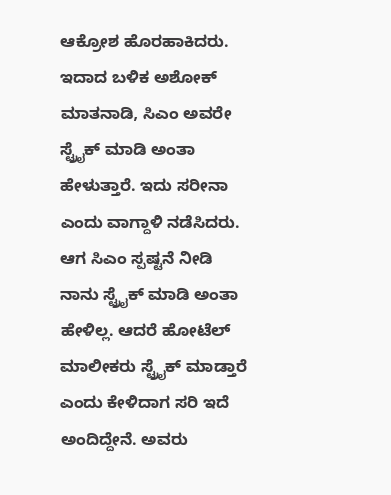ಆಕ್ರೋಶ ಹೊರಹಾಕಿದರು.
ಇದಾದ ಬಳಿಕ ಅಶೋಕ್ ಮಾತನಾಡಿ, ಸಿಎಂ ಅವರೇ ಸ್ಟ್ರೈಕ್ ಮಾಡಿ ಅಂತಾ ಹೇಳುತ್ತಾರೆ. ಇದು ಸರೀನಾ ಎಂದು ವಾಗ್ದಾಳಿ ನಡೆಸಿದರು. ಆಗ ಸಿಎಂ ಸ್ಪಷ್ಟನೆ ನೀಡಿ ನಾನು ಸ್ಟ್ರೈಕ್ ಮಾಡಿ ಅಂತಾ ಹೇಳಿಲ್ಲ. ಆದರೆ ಹೋಟೆಲ್ ಮಾಲೀಕರು ಸ್ಟ್ರೈಕ್ ಮಾಡ್ತಾರೆ ಎಂದು ಕೇಳಿದಾಗ ಸರಿ ಇದೆ ಅಂದಿದ್ದೇನೆ. ಅವರು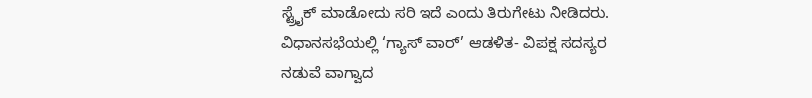ಸ್ಟ್ರೈಕ್ ಮಾಡೋದು ಸರಿ ಇದೆ ಎಂದು ತಿರುಗೇಟು ನೀಡಿದರು.
ವಿಧಾನಸಭೆಯಲ್ಲಿ ‘ಗ್ಯಾಸ್ ವಾರ್’ ಆಡಳಿತ- ವಿಪಕ್ಷ ಸದಸ್ಯರ ನಡುವೆ ವಾಗ್ವಾದ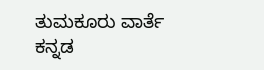ತುಮಕೂರು ವಾರ್ತೆ ಕನ್ನಡ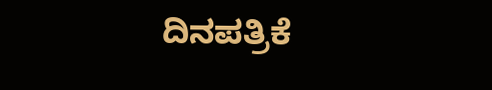ದಿನಪತ್ರಿಕೆ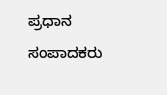ಪ್ರಧಾನ ಸಂಪಾದಕರು